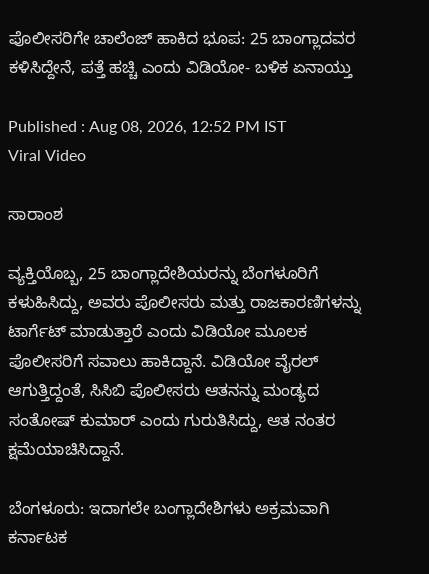ಪೊಲೀಸರಿಗೇ ಚಾಲೆಂಜ್ ಹಾಕಿದ ಭೂಪ: 25 ಬಾಂಗ್ಲಾದವರ ಕಳಿಸಿದ್ದೇನೆ, ಪತ್ತೆ ಹಚ್ಚಿ ಎಂದು ವಿಡಿಯೋ- ಬಳಿಕ ಏನಾಯ್ತು

Published : Aug 08, 2026, 12:52 PM IST
Viral Video

ಸಾರಾಂಶ

ವ್ಯಕ್ತಿಯೊಬ್ಬ, 25 ಬಾಂಗ್ಲಾದೇಶಿಯರನ್ನು ಬೆಂಗಳೂರಿಗೆ ಕಳುಹಿಸಿದ್ದು, ಅವರು ಪೊಲೀಸರು ಮತ್ತು ರಾಜಕಾರಣಿಗಳನ್ನು ಟಾರ್ಗೆಟ್ ಮಾಡುತ್ತಾರೆ ಎಂದು ವಿಡಿಯೋ ಮೂಲಕ ಪೊಲೀಸರಿಗೆ ಸವಾಲು ಹಾಕಿದ್ದಾನೆ. ವಿಡಿಯೋ ವೈರಲ್ ಆಗುತ್ತಿದ್ದಂತೆ, ಸಿಸಿಬಿ ಪೊಲೀಸರು ಆತನನ್ನು ಮಂಡ್ಯದ ಸಂತೋಷ್ ಕುಮಾರ್ ಎಂದು ಗುರುತಿಸಿದ್ದು, ಆತ ನಂತರ ಕ್ಷಮೆಯಾಚಿಸಿದ್ದಾನೆ.

ಬೆಂಗಳೂರು: ಇದಾಗಲೇ ಬಂಗ್ಲಾದೇಶಿಗಳು ಅಕ್ರಮವಾಗಿ ಕರ್ನಾಟಕ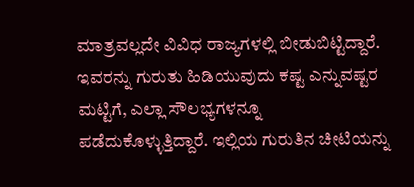ಮಾತ್ರವಲ್ಲದೇ ವಿವಿಧ ರಾಜ್ಯಗಳಲ್ಲಿ ಬೀಡುಬಿಟ್ಟಿದ್ದಾರೆ. ಇವರನ್ನು ಗುರುತು ಹಿಡಿಯುವುದು ಕಷ್ಟ ಎನ್ನುವಷ್ಟರ ಮಟ್ಟಿಗೆ, ಎಲ್ಲಾ ಸೌಲಭ್ಯಗಳನ್ನೂ ಪಡೆದುಕೊಳ್ಳುತ್ತಿದ್ದಾರೆ. ಇಲ್ಲಿಯ ಗುರುತಿನ ಚೀಟಿಯನ್ನು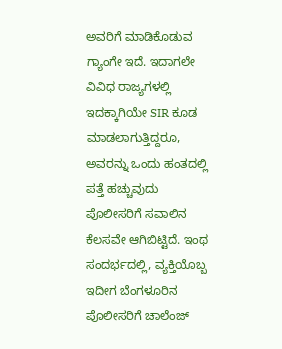ಅವರಿಗೆ ಮಾಡಿಕೊಡುವ ಗ್ಯಾಂಗೇ ಇದೆ. ಇದಾಗಲೇ ವಿವಿಧ ರಾಜ್ಯಗಳಲ್ಲಿ ಇದಕ್ಕಾಗಿಯೇ SIR ಕೂಡ ಮಾಡಲಾಗುತ್ತಿದ್ದರೂ, ಅವರನ್ನು ಒಂದು ಹಂತದಲ್ಲಿ ಪತ್ತೆ ಹಚ್ಚುವುದು ಪೊಲೀಸರಿಗೆ ಸವಾಲಿನ ಕೆಲಸವೇ ಆಗಿಬಿಟ್ಟಿದೆ. ಇಂಥ ಸಂದರ್ಭದಲ್ಲಿ, ವ್ಯಕ್ತಿಯೊಬ್ಬ ಇದೀಗ ಬೆಂಗಳೂರಿನ ಪೊಲೀಸರಿಗೆ ಚಾಲೆಂಜ್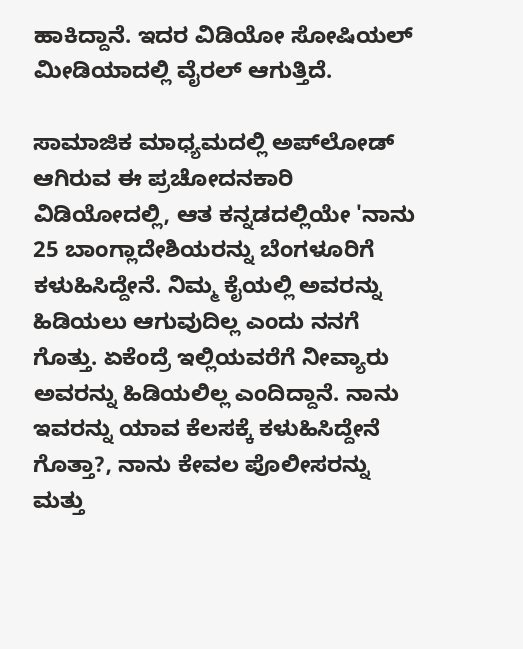ಹಾಕಿದ್ದಾನೆ. ಇದರ ವಿಡಿಯೋ ಸೋಷಿಯಲ್ ಮೀಡಿಯಾದಲ್ಲಿ ವೈರಲ್ ಆಗುತ್ತಿದೆ.

ಸಾಮಾಜಿಕ ಮಾಧ್ಯಮದಲ್ಲಿ ಅಪ್‌ಲೋಡ್ ಆಗಿರುವ ಈ ಪ್ರಚೋದನಕಾರಿ ವಿಡಿಯೋದಲ್ಲಿ, ಆತ ಕನ್ನಡದಲ್ಲಿಯೇ 'ನಾನು 25 ಬಾಂಗ್ಲಾದೇಶಿಯರನ್ನು ಬೆಂಗಳೂರಿಗೆ ಕಳುಹಿಸಿದ್ದೇನೆ. ನಿಮ್ಮ ಕೈಯಲ್ಲಿ ಅವರನ್ನು ಹಿಡಿಯಲು ಆಗುವುದಿಲ್ಲ ಎಂದು ನನಗೆ ಗೊತ್ತು. ಏಕೆಂದ್ರೆ ಇಲ್ಲಿಯವರೆಗೆ ನೀವ್ಯಾರು ಅವರನ್ನು ಹಿಡಿಯಲಿಲ್ಲ ಎಂದಿದ್ದಾನೆ. ನಾನು ಇವರನ್ನು ಯಾವ ಕೆಲಸಕ್ಕೆ ಕಳುಹಿಸಿದ್ದೇನೆ ಗೊತ್ತಾ?, ನಾನು ಕೇವಲ ಪೊಲೀಸರನ್ನು ಮತ್ತು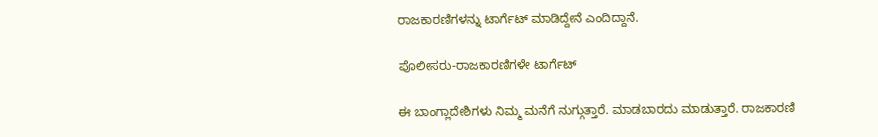ರಾಜಕಾರಣಿಗಳನ್ನು ಟಾರ್ಗೆಟ್ ಮಾಡಿದ್ದೇನೆ ಎಂದಿದ್ದಾನೆ.

ಪೊಲೀಸರು-ರಾಜಕಾರಣಿಗಳೇ ಟಾರ್ಗೆಟ್

ಈ ಬಾಂಗ್ಲಾದೇಶಿಗಳು ನಿಮ್ಮ ಮನೆಗೆ ನುಗ್ಗುತ್ತಾರೆ. ಮಾಡಬಾರದು ಮಾಡುತ್ತಾರೆ. ರಾಜಕಾರಣಿ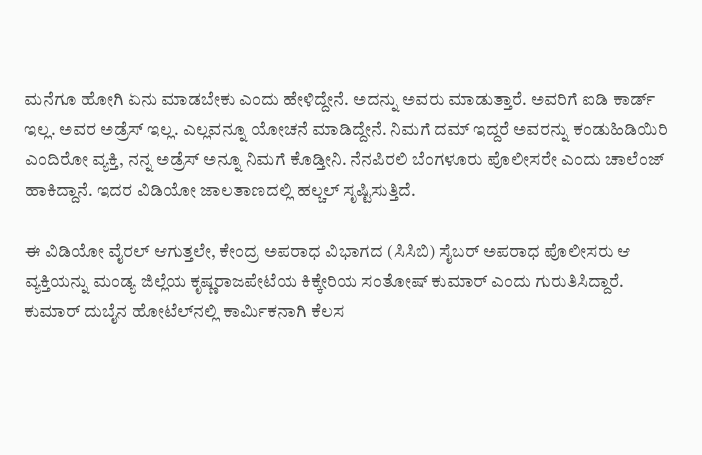ಮನೆಗೂ ಹೋಗಿ ಏನು ಮಾಡಬೇಕು ಎಂದು ಹೇಳಿದ್ದೇನೆ. ಅದನ್ನು ಅವರು ಮಾಡುತ್ತಾರೆ. ಅವರಿಗೆ ಐಡಿ ಕಾರ್ಡ್ ಇಲ್ಲ. ಅವರ ಅಡ್ರೆಸ್ ಇಲ್ಲ. ಎಲ್ಲವನ್ನೂ ಯೋಚನೆ ಮಾಡಿದ್ದೇನೆ. ನಿಮಗೆ ದಮ್ ಇದ್ದರೆ ಅವರನ್ನು ಕಂಡುಹಿಡಿಯಿರಿ ಎಂದಿರೋ ವ್ಯಕ್ತಿ, ನನ್ನ ಅಡ್ರೆಸ್ ಅನ್ನೂ ನಿಮಗೆ ಕೊಡ್ತೀನಿ. ನೆನಪಿರಲಿ ಬೆಂಗಳೂರು ಪೊಲೀಸರೇ ಎಂದು ಚಾಲೆಂಜ್ ಹಾಕಿದ್ದಾನೆ. ಇದರ ವಿಡಿಯೋ ಜಾಲತಾಣದಲ್ಲಿ ಹಲ್ಚಲ್ ಸೃಷ್ಟಿಸುತ್ತಿದೆ.

ಈ ವಿಡಿಯೋ ವೈರಲ್ ಆಗುತ್ತಲೇ, ಕೇಂದ್ರ ಅಪರಾಧ ವಿಭಾಗದ (ಸಿಸಿಬಿ) ಸೈಬರ್ ಅಪರಾಧ ಪೊಲೀಸರು ಆ ವ್ಯಕ್ತಿಯನ್ನು ಮಂಡ್ಯ ಜಿಲ್ಲೆಯ ಕೃಷ್ಣರಾಜಪೇಟೆಯ ಕಿಕ್ಕೇರಿಯ ಸಂತೋಷ್ ಕುಮಾರ್ ಎಂದು ಗುರುತಿಸಿದ್ದಾರೆ. ಕುಮಾರ್ ದುಬೈನ ಹೋಟೆಲ್‌ನಲ್ಲಿ ಕಾರ್ಮಿಕನಾಗಿ ಕೆಲಸ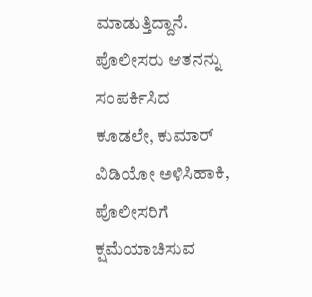ಮಾಡುತ್ತಿದ್ದಾನೆ. ಪೊಲೀಸರು ಆತನನ್ನು ಸಂಪರ್ಕಿಸಿದ ಕೂಡಲೇ, ಕುಮಾರ್ ವಿಡಿಯೋ ಅಳಿಸಿಹಾಕಿ, ಪೊಲೀಸರಿಗೆ ಕ್ಷಮೆಯಾಚಿಸುವ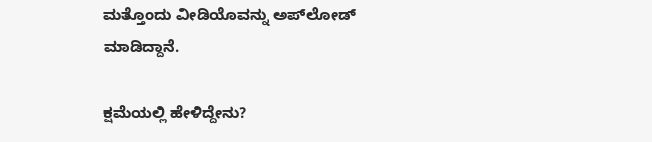ಮತ್ತೊಂದು ವೀಡಿಯೊವನ್ನು ಅಪ್‌ಲೋಡ್ ಮಾಡಿದ್ದಾನೆ.

ಕ್ಷಮೆಯಲ್ಲಿ ಹೇಳಿದ್ದೇನು?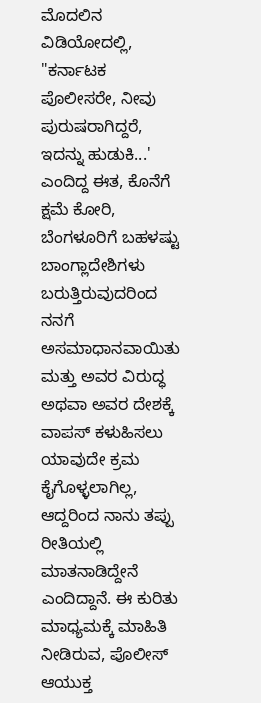ಮೊದಲಿನ ವಿಡಿಯೋದಲ್ಲಿ, "ಕರ್ನಾಟಕ ಪೊಲೀಸರೇ, ನೀವು ಪುರುಷರಾಗಿದ್ದರೆ, ಇದನ್ನು ಹುಡುಕಿ...' ಎಂದಿದ್ದ ಈತ, ಕೊನೆಗೆ ಕ್ಷಮೆ ಕೋರಿ, ಬೆಂಗಳೂರಿಗೆ ಬಹಳಷ್ಟು ಬಾಂಗ್ಲಾದೇಶಿಗಳು ಬರುತ್ತಿರುವುದರಿಂದ ನನಗೆ ಅಸಮಾಧಾನವಾಯಿತು ಮತ್ತು ಅವರ ವಿರುದ್ಧ ಅಥವಾ ಅವರ ದೇಶಕ್ಕೆ ವಾಪಸ್ ಕಳುಹಿಸಲು ಯಾವುದೇ ಕ್ರಮ ಕೈಗೊಳ್ಳಲಾಗಿಲ್ಲ, ಆದ್ದರಿಂದ ನಾನು ತಪ್ಪು ರೀತಿಯಲ್ಲಿ ಮಾತನಾಡಿದ್ದೇನೆ ಎಂದಿದ್ದಾನೆ. ಈ ಕುರಿತು ಮಾಧ್ಯಮಕ್ಕೆ ಮಾಹಿತಿ ನೀಡಿರುವ, ಪೊಲೀಸ್ ಆಯುಕ್ತ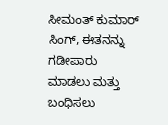ಸೀಮಂತ್ ಕುಮಾರ್ ಸಿಂಗ್, ಈತನನ್ನು ಗಡೀಪಾರು ಮಾಡಲು ಮತ್ತು ಬಂಧಿಸಲು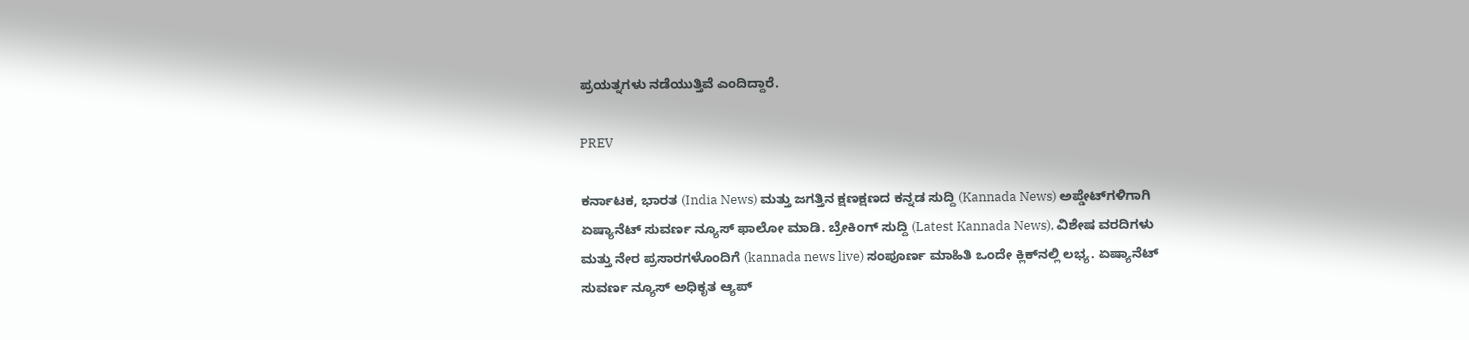ಪ್ರಯತ್ನಗಳು ನಡೆಯುತ್ತಿವೆ ಎಂದಿದ್ದಾರೆ.

PREV

ಕರ್ನಾಟಕ, ಭಾರತ (India News) ಮತ್ತು ಜಗತ್ತಿನ ಕ್ಷಣಕ್ಷಣದ ಕನ್ನಡ ಸುದ್ದಿ (Kannada News) ಅಪ್ಡೇಟ್‌ಗಳಿಗಾಗಿ ಏಷ್ಯಾನೆಟ್ ಸುವರ್ಣ ನ್ಯೂಸ್‌ ಫಾಲೋ ಮಾಡಿ. ಬ್ರೇಕಿಂಗ್ ಸುದ್ದಿ (Latest Kannada News), ವಿಶೇಷ ವರದಿಗಳು ಮತ್ತು ನೇರ ಪ್ರಸಾರಗಳೊಂದಿಗೆ (kannada news live) ಸಂಪೂರ್ಣ ಮಾಹಿತಿ ಒಂದೇ ಕ್ಲಿಕ್‌ನಲ್ಲಿ ಲಭ್ಯ. ಏಷ್ಯಾನೆಟ್ ಸುವರ್ಣ ನ್ಯೂಸ್ ಅಧಿಕೃತ ಆ್ಯಪ್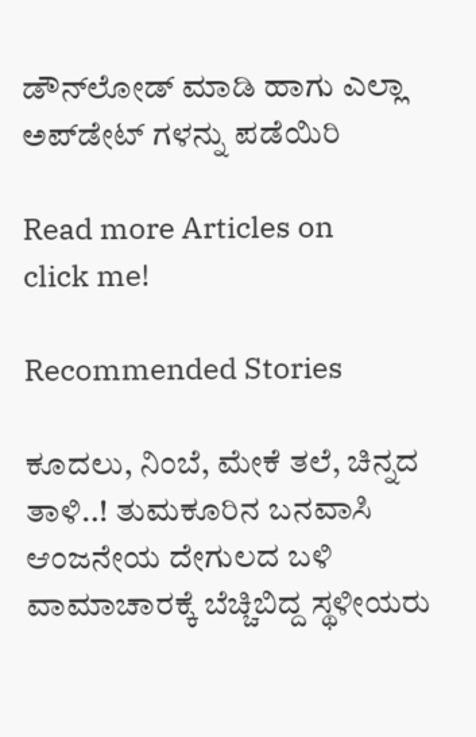ಡೌನ್‌ಲೋಡ್ ಮಾಡಿ ಹಾಗು ಎಲ್ಲಾ ಅಪ್‌ಡೇಟ್ ಗಳನ್ನು ಪಡೆಯಿರಿ

Read more Articles on
click me!

Recommended Stories

ಕೂದಲು, ನಿಂಬೆ, ಮೇಕೆ ತಲೆ, ಚಿನ್ನದ ತಾಳಿ..! ತುಮಕೂರಿನ ಬನವಾಸಿ ಆಂಜನೇಯ ದೇಗುಲದ ಬಳಿ ವಾಮಾಚಾರಕ್ಕೆ ಬೆಚ್ಚಿಬಿದ್ದ ಸ್ಥಳೀಯರು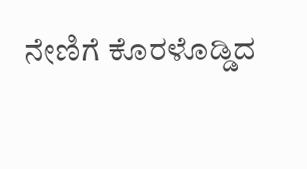ನೇಣಿಗೆ ಕೊರಳೊಡ್ಡಿದ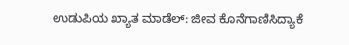ಉಡುಪಿಯ ಖ್ಯಾತ ಮಾಡೆಲ್: ಜೀವ ಕೊನೆಗಾಣಿಸಿದ್ಯಾಕೆ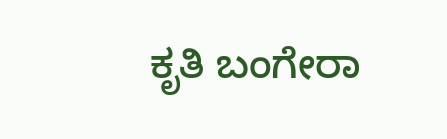ಕೃತಿ ಬಂಗೇರಾ